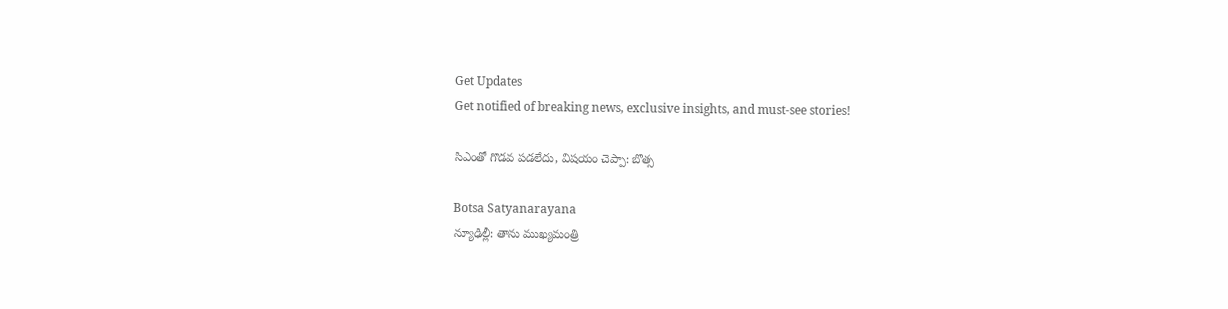Get Updates
Get notified of breaking news, exclusive insights, and must-see stories!

సిఎంతో గొడవ పడలేదు, విషయం చెప్పా: బొత్స

Botsa Satyanarayana
న్యూఢిల్లీ: తాను ముఖ్యమంత్రి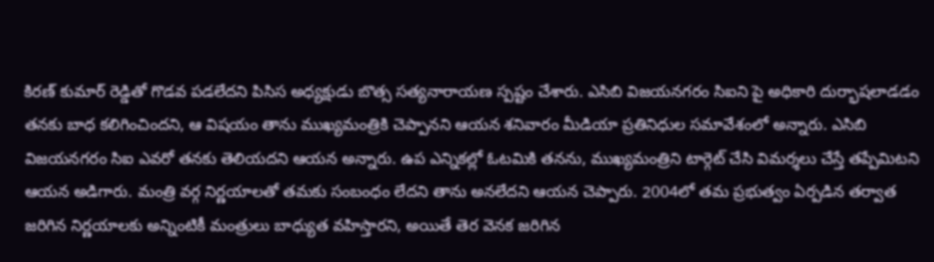కిరణ్ కుమార్ రెడ్డితో గొడవ పడలేదని పిసిస అధ్యక్షుడు బొత్స సత్యనారాయణ స్పష్టం చేశారు. ఎసిబి విజయనగరం సిఐని పై అధికారి దుర్భాషలాడడం తనకు బాధ కలిగించిందని, ఆ విషయం తాను ముఖ్యమంత్రికి చెప్పానని ఆయన శనివారం మీడియా ప్రతినిధుల సమావేశంలో అన్నారు. ఎసిబి విజయనగరం సిఐ ఎవరో తనకు తెలియదని ఆయన అన్నారు. ఉప ఎన్నికల్లో ఓటమికి తనను, ముఖ్యమంత్రిని టార్గెట్ చేసి విమర్శలు చేస్తే తప్పేమిటని ఆయన అడిగారు. మంత్రి వర్గ నిర్ణయాలతో తమకు సంబంధం లేదని తాను అనలేదని ఆయన చెప్పారు. 2004లో తమ ప్రభుత్వం ఏర్పడిన తర్వాత జరిగిన నిర్ణయాలకు అన్నింటికీ మంత్రులు బాధ్యుత వహిస్తారని, అయితే తెర వెనక జరిగిన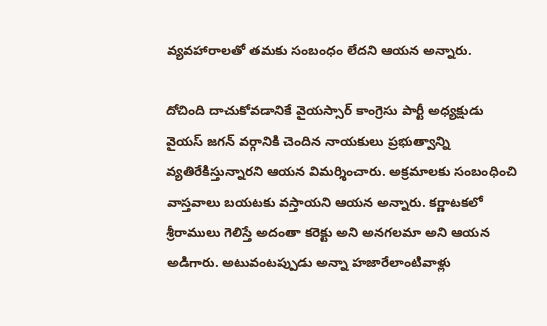వ్యవహారాలతో తమకు సంబంధం లేదని ఆయన అన్నారు.

దోచింది దాచుకోవడానికే వైయస్సార్ కాంగ్రెసు పార్టీ అధ్యక్షుడు వైయస్ జగన్ వర్గానికి చెందిన నాయకులు ప్రభుత్వాన్ని వ్యతిరేకిస్తున్నారని ఆయన విమర్శించారు. అక్రమాలకు సంబంధించి వాస్తవాలు బయటకు వస్తాయని ఆయన అన్నారు. కర్ణాటకలో శ్రీరాములు గెలిస్తే అదంతా కరెక్టు అని అనగలమా అని ఆయన అడిగారు. అటువంటప్పుడు అన్నా హజారేలాంటివాళ్లు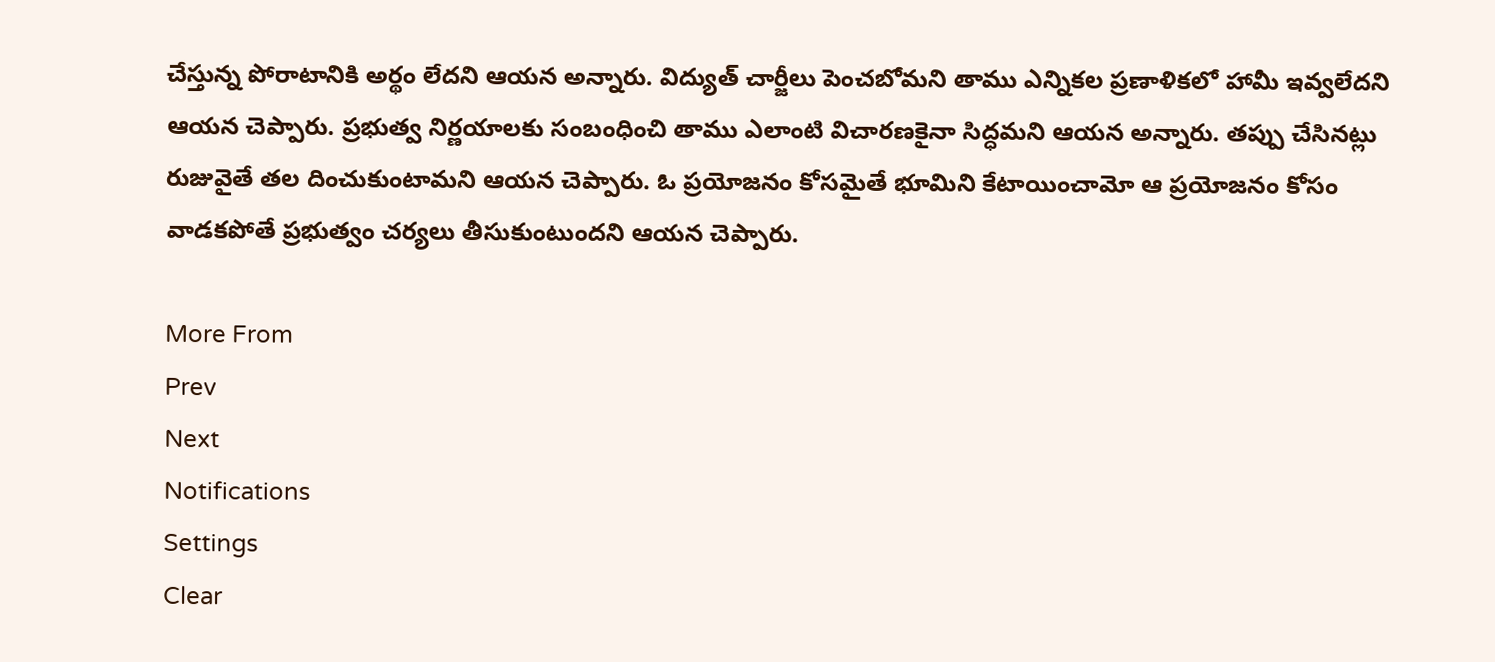చేస్తున్న పోరాటానికి అర్థం లేదని ఆయన అన్నారు. విద్యుత్ చార్జీలు పెంచబోమని తాము ఎన్నికల ప్రణాళికలో హామీ ఇవ్వలేదని ఆయన చెప్పారు. ప్రభుత్వ నిర్ణయాలకు సంబంధించి తాము ఎలాంటి విచారణకైనా సిద్ధమని ఆయన అన్నారు. తప్పు చేసినట్లు రుజువైతే తల దించుకుంటామని ఆయన చెప్పారు. ఓ ప్రయోజనం కోసమైతే భూమిని కేటాయించామో ఆ ప్రయోజనం కోసం వాడకపోతే ప్రభుత్వం చర్యలు తీసుకుంటుందని ఆయన చెప్పారు.

More From
Prev
Next
Notifications
Settings
Clear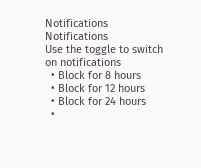Notifications
Notifications
Use the toggle to switch on notifications
  • Block for 8 hours
  • Block for 12 hours
  • Block for 24 hours
  •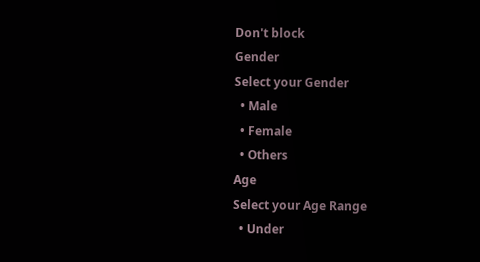Don't block
Gender
Select your Gender
  • Male
  • Female
  • Others
Age
Select your Age Range
  • Under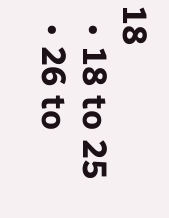18
  • 18 to 25
  • 26 to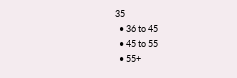35
  • 36 to 45
  • 45 to 55
  • 55+